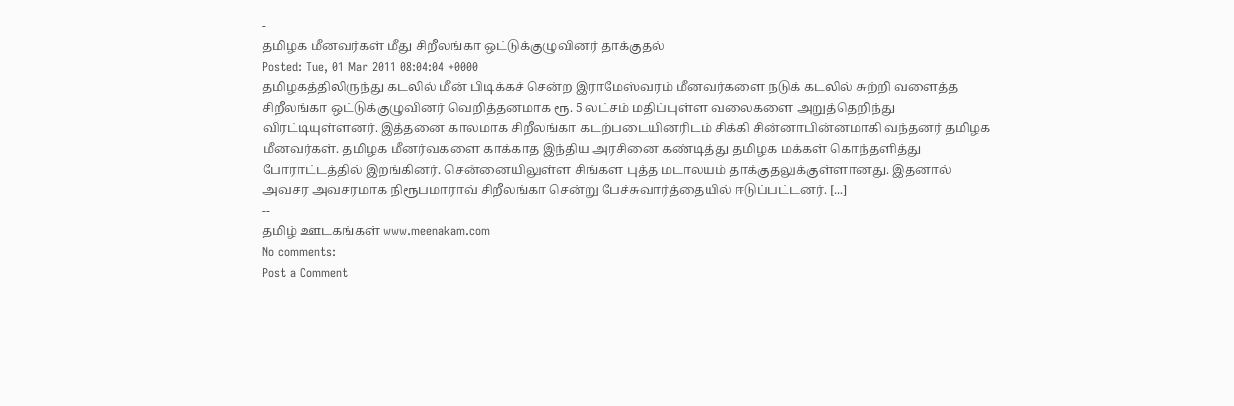-
தமிழக மீனவர்கள் மீது சிறீலங்கா ஒட்டுக்குழுவினர் தாக்குதல்
Posted: Tue, 01 Mar 2011 08:04:04 +0000
தமிழகத்திலிருந்து கடலில் மீன் பிடிக்கச் சென்ற இராமேஸ்வரம் மீனவர்களை நடுக் கடலில் சுற்றி வளைத்த சிறீலங்கா ஒட்டுக்குழுவினர் வெறித்தனமாக ரூ. 5 லட்சம் மதிப்புள்ள வலைகளை அறுத்தெறிந்து விரட்டியுள்ளனர். இத்தனை காலமாக சிறீலங்கா கடற்படையினரிடம் சிக்கி சின்னாபின்னமாகி வந்தனர் தமிழக மீனவர்கள். தமிழக மீனர்வகளை காக்காத இந்திய அரசினை கண்டித்து தமிழக மக்கள் கொந்தளித்து போராட்டத்தில் இறங்கினர். சென்னையிலுள்ள சிங்கள புத்த மடாலயம் தாக்குதலுக்குள்ளானது. இதனால் அவசர அவசரமாக நிரூபமாராவ் சிறீலங்கா சென்று பேச்சுவார்த்தையில் ஈடுப்பட்டனர். [...]
--
தமிழ் ஊடகங்கள் www.meenakam.com
No comments:
Post a Comment